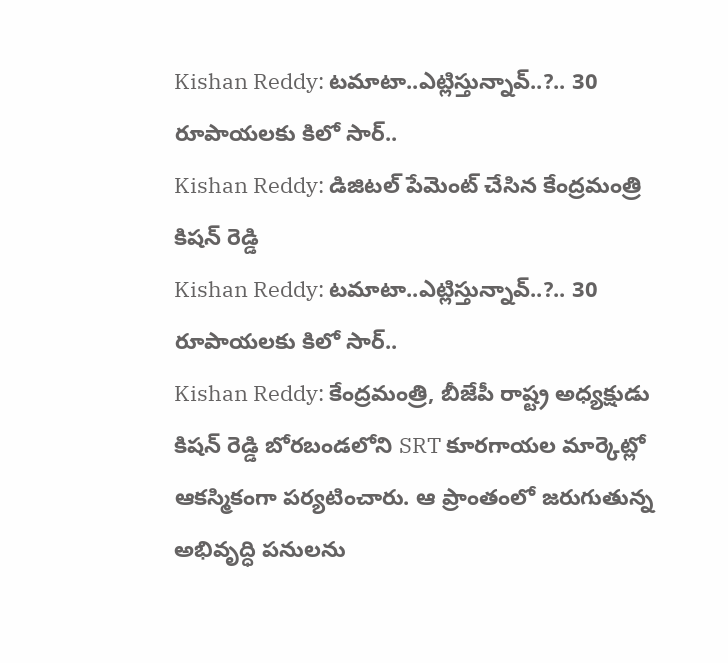Kishan Reddy: టమాటా..ఎట్లిస్తున్నావ్..?.. 30 రూపాయలకు కిలో సార్..
Kishan Reddy: డిజిటల్ పేమెంట్ చేసిన కేంద్రమంత్రి కిషన్ రెడ్డి
Kishan Reddy: టమాటా..ఎట్లిస్తున్నావ్..?.. 30 రూపాయలకు కిలో సార్..
Kishan Reddy: కేంద్రమంత్రి, బీజేపీ రాష్ట్ర అధ్యక్షుడు కిషన్ రెడ్డి బోరబండలోని SRT కూరగాయల మార్కెట్లో ఆకస్మికంగా పర్యటించారు. ఆ ప్రాంతంలో జరుగుతున్న అభివృద్ధి పనులను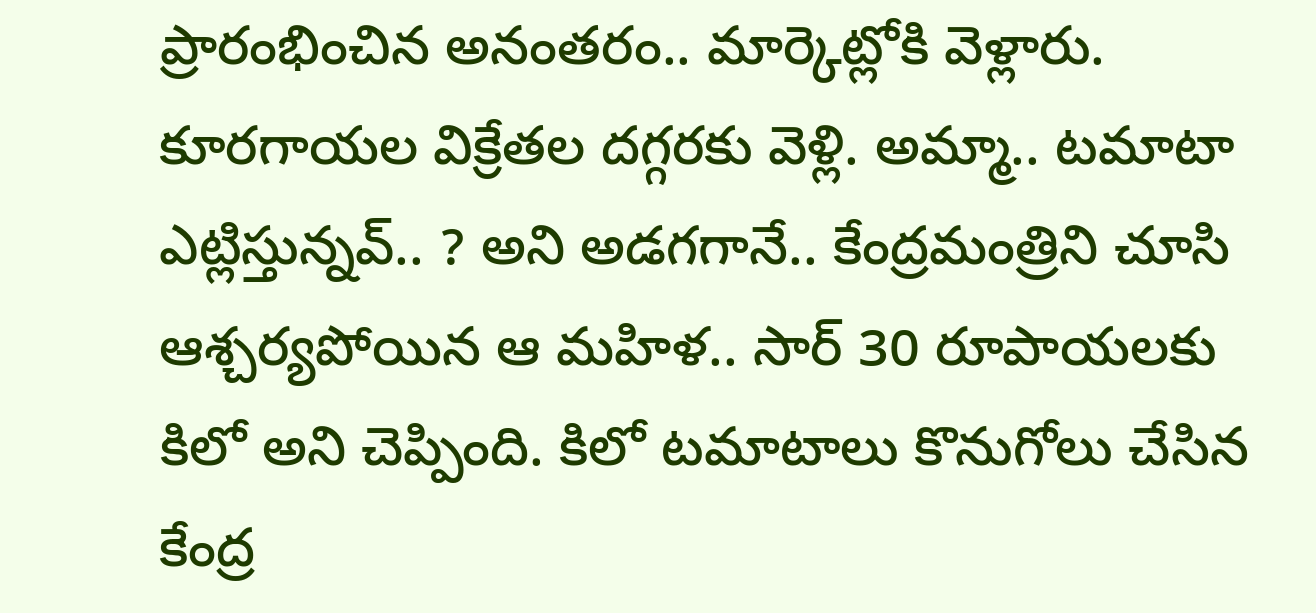ప్రారంభించిన అనంతరం.. మార్కెట్లోకి వెళ్లారు. కూరగాయల విక్రేతల దగ్గరకు వెళ్లి. అమ్మా.. టమాటా ఎట్లిస్తున్నవ్.. ? అని అడగగానే.. కేంద్రమంత్రిని చూసి ఆశ్చర్యపోయిన ఆ మహిళ.. సార్ 30 రూపాయలకు కిలో అని చెప్పింది. కిలో టమాటాలు కొనుగోలు చేసిన కేంద్ర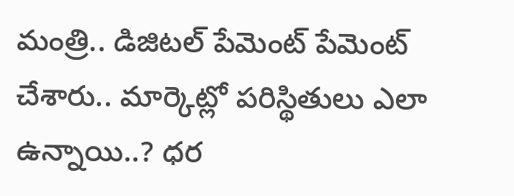మంత్రి.. డిజిటల్ పేమెంట్ పేమెంట్ చేశారు.. మార్కెట్లో పరిస్థితులు ఎలా ఉన్నాయి..? ధర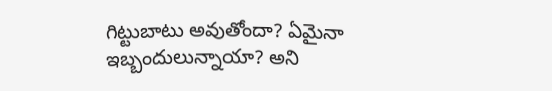గిట్టుబాటు అవుతోందా? ఏమైనా ఇబ్బందులున్నాయా? అని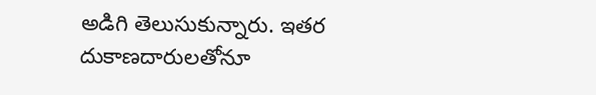అడిగి తెలుసుకున్నారు. ఇతర దుకాణదారులతోనూ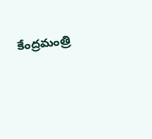కేంద్రమంత్రి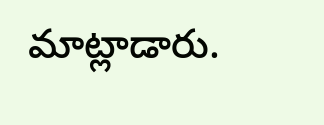మాట్లాడారు.